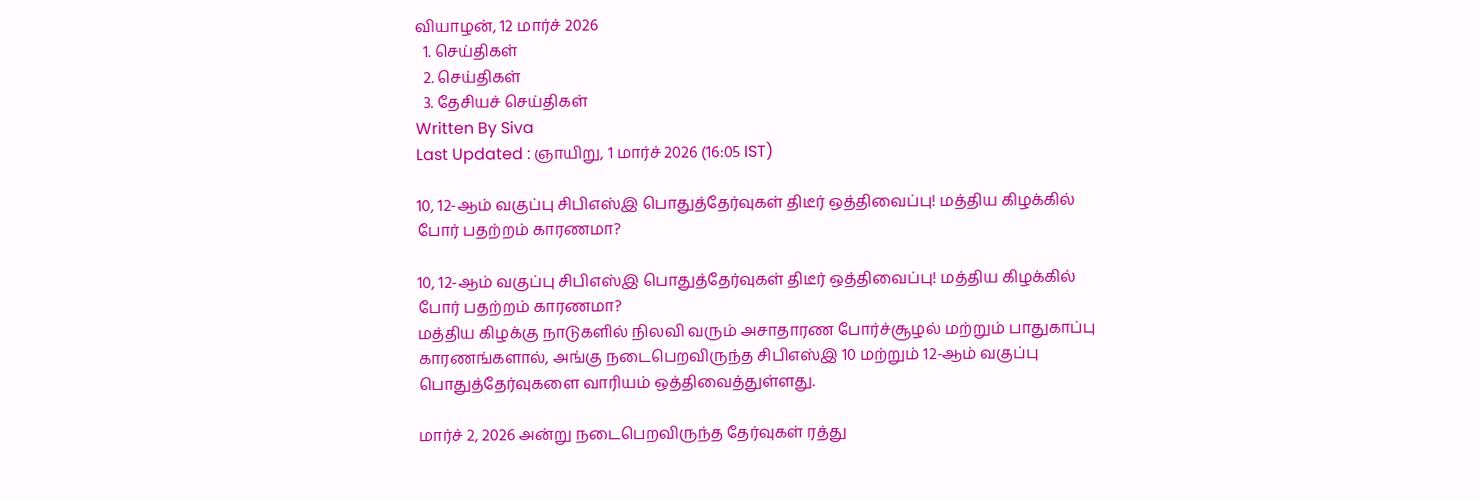வியாழன், 12 மார்ச் 2026
  1. செய்திகள்
  2. செய்திகள்
  3. தேசியச் செய்திகள்
Written By Siva
Last Updated : ஞாயிறு, 1 மார்ச் 2026 (16:05 IST)

10, 12-ஆம் வகுப்பு சிபிஎஸ்இ பொதுத்தேர்வுகள் திடீர் ஒத்திவைப்பு! மத்திய கிழக்கில் போர் பதற்றம் காரணமா?

10, 12-ஆம் வகுப்பு சிபிஎஸ்இ பொதுத்தேர்வுகள் திடீர் ஒத்திவைப்பு! மத்திய கிழக்கில் போர் பதற்றம் காரணமா?
மத்திய கிழக்கு நாடுகளில் நிலவி வரும் அசாதாரண போர்ச்சூழல் மற்றும் பாதுகாப்பு காரணங்களால், அங்கு நடைபெறவிருந்த சிபிஎஸ்இ 10 மற்றும் 12-ஆம் வகுப்பு பொதுத்தேர்வுகளை வாரியம் ஒத்திவைத்துள்ளது.

மார்ச் 2, 2026 அன்று நடைபெறவிருந்த தேர்வுகள் ரத்து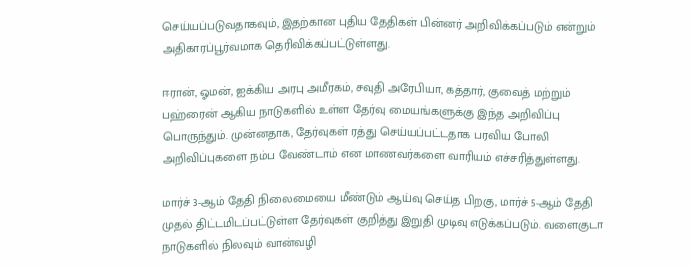செய்யப்படுவதாகவும், இதற்கான புதிய தேதிகள் பின்னர் அறிவிக்கப்படும் என்றும் அதிகாரப்பூர்வமாக தெரிவிக்கப்பட்டுள்ளது.

ஈரான், ஓமன், ஐக்கிய அரபு அமீரகம், சவுதி அரேபியா, கத்தார், குவைத் மற்றும் பஹ்ரைன் ஆகிய நாடுகளில் உள்ள தேர்வு மையங்களுக்கு இந்த அறிவிப்பு பொருந்தும். முன்னதாக, தேர்வுகள் ரத்து செய்யப்பட்டதாக பரவிய போலி அறிவிப்புகளை நம்ப வேண்டாம் என மாணவர்களை வாரியம் எச்சரித்துள்ளது.

மார்ச் 3-ஆம் தேதி நிலைமையை மீண்டும் ஆய்வு செய்த பிறகு, மார்ச் 5-ஆம் தேதி முதல் திட்டமிடப்பட்டுள்ள தேர்வுகள் குறித்து இறுதி முடிவு எடுக்கப்படும். வளைகுடா நாடுகளில் நிலவும் வான்வழி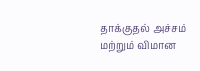தாக்குதல் அச்சம் மற்றும் விமான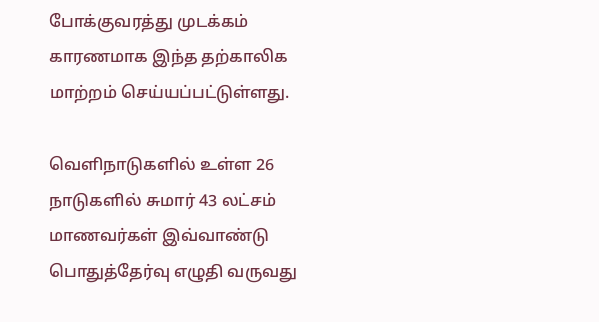போக்குவரத்து முடக்கம் காரணமாக இந்த தற்காலிக மாற்றம் செய்யப்பட்டுள்ளது.

வெளிநாடுகளில் உள்ள 26 நாடுகளில் சுமார் 43 லட்சம் மாணவர்கள் இவ்வாண்டு பொதுத்தேர்வு எழுதி வருவது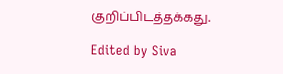குறிப்பிடத்தக்கது.

Edited by Siva